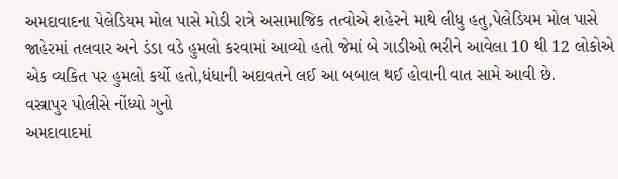અમદાવાદના પેલેડિયમ મોલ પાસે મોડી રાત્રે અસામાજિક તત્વોએ શહેરને માથે લીધુ હતુ,પેલેડિયમ મોલ પાસે જાહેરમાં તલવાર અને ડંડા વડે હુમલો કરવામાં આવ્યો હતો જેમાં બે ગાડીઓ ભરીને આવેલા 10 થી 12 લોકોએ એક વ્યકિત પર હુમલો કર્યો હતો,ધંધાની અદાવતને લઈ આ બબાલ થઈ હોવાની વાત સામે આવી છે.
વસ્ત્રાપુર પોલીસે નોંધ્યો ગુનો
અમદાવાદમાં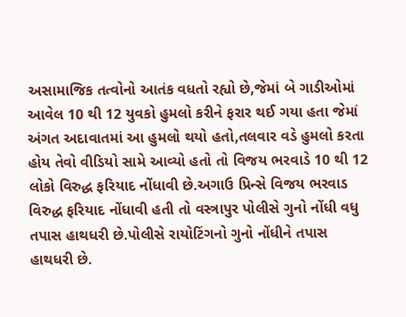અસામાજિક તત્વોનો આતંક વધતો રહ્યો છે,જેમાં બે ગાડીઓમાં આવેલ 10 થી 12 યુવકો હુમલો કરીને ફરાર થઈ ગયા હતા જેમાં અંગત અદાવાતમાં આ હુમલો થયો હતો,તલવાર વડે હુમલો કરતા હોય તેવો વીડિયો સામે આવ્યો હતો તો વિજય ભરવાડે 10 થી 12 લોકો વિરુદ્ધ ફરિયાદ નોંધાવી છે.અગાઉ પ્રિન્સે વિજય ભરવાડ વિરુદ્ધ ફરિયાદ નોંધાવી હતી તો વસ્ત્રાપુર પોલીસે ગુનો નોંધી વધુ તપાસ હાથધરી છે.પોલીસે રાયોટિંગનો ગુનો નોંધીને તપાસ હાથધરી છે.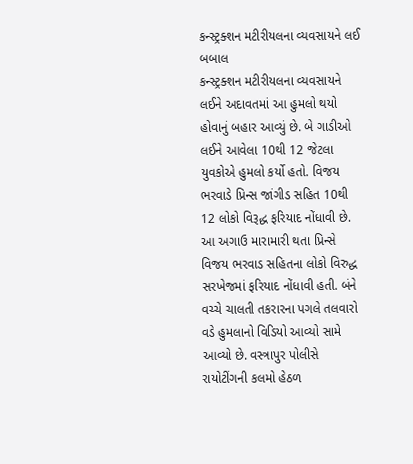કન્સ્ટ્રક્શન મટીરીયલના વ્યવસાયને લઈ બબાલ
કન્સ્ટ્રક્શન મટીરીયલના વ્યવસાયને લઈને અદાવતમાં આ હુમલો થયો હોવાનું બહાર આવ્યું છે. બે ગાડીઓ લઈને આવેલા 10થી 12 જેટલા યુવકોએ હુમલો કર્યો હતો. વિજય ભરવાડે પ્રિન્સ જાંગીડ સહિત 10થી 12 લોકો વિરૂદ્ધ ફરિયાદ નોંધાવી છે. આ અગાઉ મારામારી થતા પ્રિન્સે વિજય ભરવાડ સહિતના લોકો વિરુદ્ધ સરખેજમાં ફરિયાદ નોંધાવી હતી. બંને વચ્ચે ચાલતી તકરારના પગલે તલવારો વડે હુમલાનો વિડિયો આવ્યો સામે આવ્યો છે. વસ્ત્રાપુર પોલીસે રાયોટીંગની કલમો હેઠળ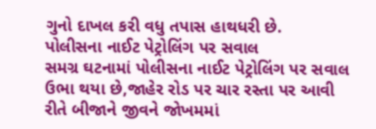ગુનો દાખલ કરી વધુ તપાસ હાથધરી છે.
પોલીસના નાઈટ પેટ્રોલિંગ પર સવાલ
સમગ્ર ઘટનામાં પોલીસના નાઈટ પેટ્રોલિંગ પર સવાલ ઉભા થયા છે,જાહેર રોડ પર ચાર રસ્તા પર આવી રીતે બીજાને જીવને જોખમમાં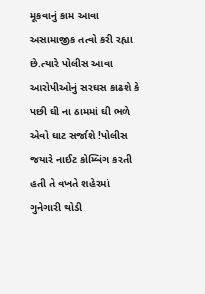મૂકવાનું કામ આવા અસામાજીક તત્વો કરી રહ્યા છે.ત્યારે પોલીસ આવા આરોપીઓનું સરઘસ કાઢશે કે પછી ઘી ના ઠામમાં ઘી ભળે એવો ઘાટ સર્જાશે !પોલીસ જયારે નાઈટ કોમ્બિંગ કરતી હતી તે વખતે શહેરમાં ગુનેગારી થોડી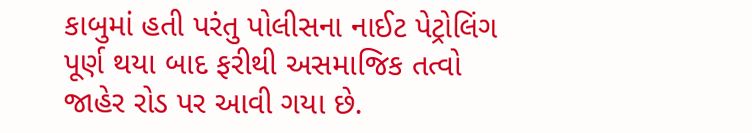કાબુમાં હતી પરંતુ પોલીસના નાઈટ પેટ્રોલિંગ પૂર્ણ થયા બાદ ફરીથી અસમાજિક તત્વો જાહેર રોડ પર આવી ગયા છે.